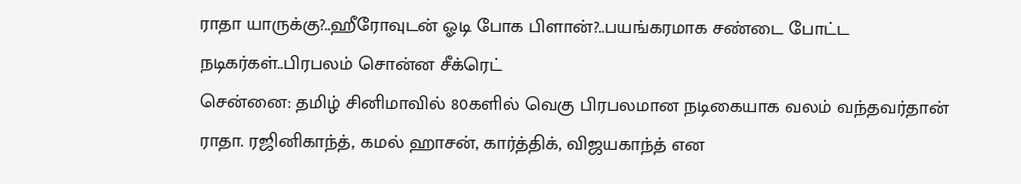ராதா யாருக்கு?..ஹீரோவுடன் ஓடி போக பிளான்?..பயங்கரமாக சண்டை போட்ட நடிகர்கள்..பிரபலம் சொன்ன சீக்ரெட்
சென்னை: தமிழ் சினிமாவில் 80களில் வெகு பிரபலமான நடிகையாக வலம் வந்தவர்தான் ராதா. ரஜினிகாந்த், கமல் ஹாசன், கார்த்திக், விஜயகாந்த் என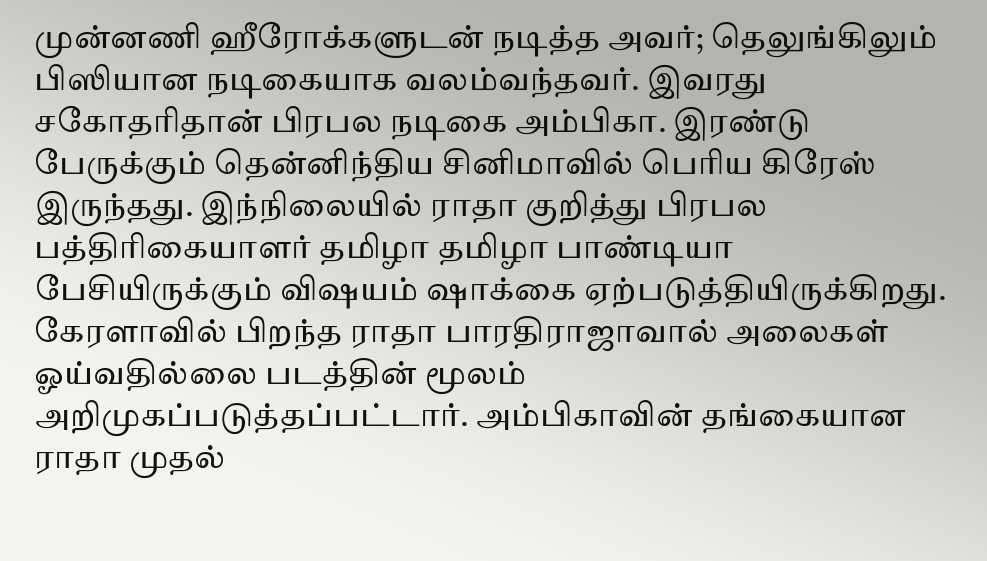முன்னணி ஹீரோக்களுடன் நடித்த அவர்; தெலுங்கிலும் பிஸியான நடிகையாக வலம்வந்தவர். இவரது சகோதரிதான் பிரபல நடிகை அம்பிகா. இரண்டு பேருக்கும் தென்னிந்திய சினிமாவில் பெரிய கிரேஸ் இருந்தது. இந்நிலையில் ராதா குறித்து பிரபல பத்திரிகையாளர் தமிழா தமிழா பாண்டியா பேசியிருக்கும் விஷயம் ஷாக்கை ஏற்படுத்தியிருக்கிறது.
கேரளாவில் பிறந்த ராதா பாரதிராஜாவால் அலைகள் ஓய்வதில்லை படத்தின் மூலம் அறிமுகப்படுத்தப்பட்டார். அம்பிகாவின் தங்கையான ராதா முதல்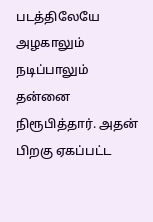படத்திலேயே அழகாலும் நடிப்பாலும் தன்னை நிரூபித்தார். அதன் பிறகு ஏகப்பட்ட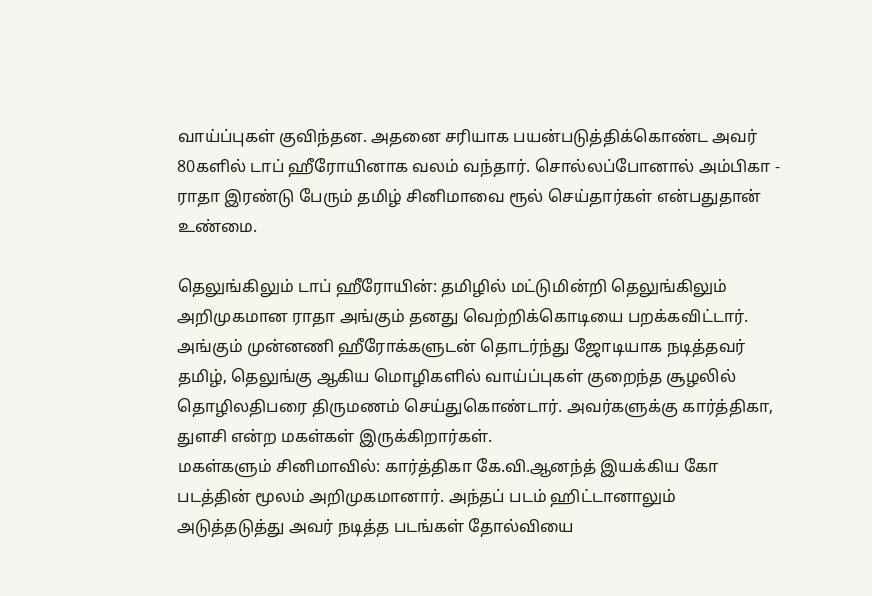வாய்ப்புகள் குவிந்தன. அதனை சரியாக பயன்படுத்திக்கொண்ட அவர் 80களில் டாப் ஹீரோயினாக வலம் வந்தார். சொல்லப்போனால் அம்பிகா - ராதா இரண்டு பேரும் தமிழ் சினிமாவை ரூல் செய்தார்கள் என்பதுதான் உண்மை.

தெலுங்கிலும் டாப் ஹீரோயின்: தமிழில் மட்டுமின்றி தெலுங்கிலும் அறிமுகமான ராதா அங்கும் தனது வெற்றிக்கொடியை பறக்கவிட்டார். அங்கும் முன்னணி ஹீரோக்களுடன் தொடர்ந்து ஜோடியாக நடித்தவர் தமிழ், தெலுங்கு ஆகிய மொழிகளில் வாய்ப்புகள் குறைந்த சூழலில் தொழிலதிபரை திருமணம் செய்துகொண்டார். அவர்களுக்கு கார்த்திகா, துளசி என்ற மகள்கள் இருக்கிறார்கள்.
மகள்களும் சினிமாவில்: கார்த்திகா கே.வி.ஆனந்த் இயக்கிய கோ படத்தின் மூலம் அறிமுகமானார். அந்தப் படம் ஹிட்டானாலும் அடுத்தடுத்து அவர் நடித்த படங்கள் தோல்வியை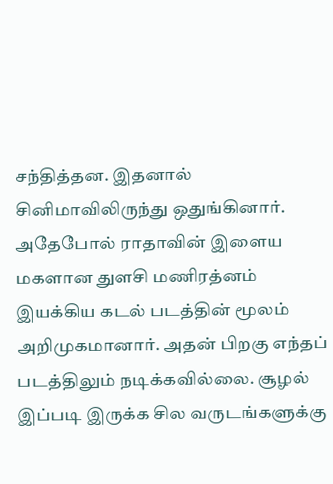சந்தித்தன. இதனால் சினிமாவிலிருந்து ஒதுங்கினார். அதேபோல் ராதாவின் இளைய மகளான துளசி மணிரத்னம் இயக்கிய கடல் படத்தின் மூலம் அறிமுகமானார். அதன் பிறகு எந்தப் படத்திலும் நடிக்கவில்லை. சூழல் இப்படி இருக்க சில வருடங்களுக்கு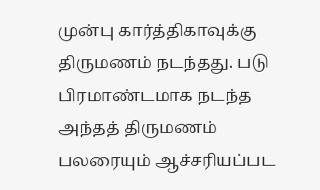முன்பு கார்த்திகாவுக்கு திருமணம் நடந்தது. படு பிரமாண்டமாக நடந்த அந்தத் திருமணம் பலரையும் ஆச்சரியப்பட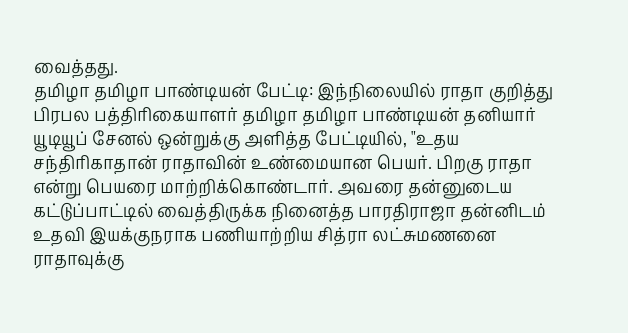வைத்தது.
தமிழா தமிழா பாண்டியன் பேட்டி: இந்நிலையில் ராதா குறித்து பிரபல பத்திரிகையாளர் தமிழா தமிழா பாண்டியன் தனியார் யூடியூப் சேனல் ஒன்றுக்கு அளித்த பேட்டியில், "உதய சந்திரிகாதான் ராதாவின் உண்மையான பெயர். பிறகு ராதா என்று பெயரை மாற்றிக்கொண்டார். அவரை தன்னுடைய கட்டுப்பாட்டில் வைத்திருக்க நினைத்த பாரதிராஜா தன்னிடம் உதவி இயக்குநராக பணியாற்றிய சித்ரா லட்சுமணனை ராதாவுக்கு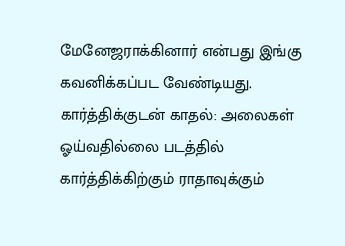மேனேஜராக்கினார் என்பது இங்கு கவனிக்கப்பட வேண்டியது.
கார்த்திக்குடன் காதல்: அலைகள் ஓய்வதில்லை படத்தில் கார்த்திக்கிற்கும் ராதாவுக்கும்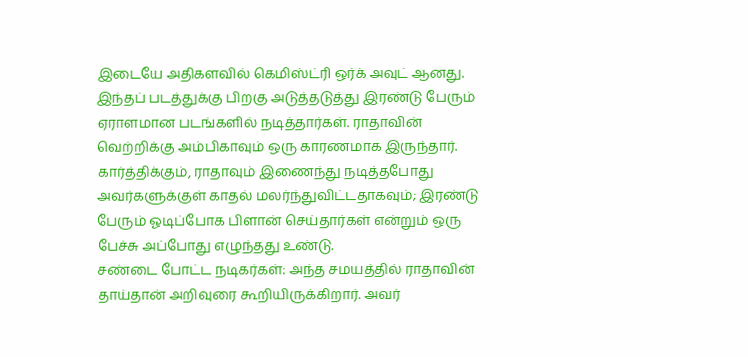இடையே அதிகளவில் கெமிஸ்ட்ரி ஒர்க் அவுட் ஆனது. இந்தப் படத்துக்கு பிறகு அடுத்தடுத்து இரண்டு பேரும் ஏராளமான படங்களில் நடித்தார்கள். ராதாவின் வெற்றிக்கு அம்பிகாவும் ஒரு காரணமாக இருந்தார். கார்த்திக்கும், ராதாவும் இணைந்து நடித்தபோது அவர்களுக்குள் காதல் மலர்ந்துவிட்டதாகவும்; இரண்டு பேரும் ஓடிப்போக பிளான் செய்தார்கள் என்றும் ஒரு பேச்சு அப்போது எழுந்தது உண்டு.
சண்டை போட்ட நடிகர்கள்: அந்த சமயத்தில் ராதாவின் தாய்தான் அறிவுரை கூறியிருக்கிறார். அவர்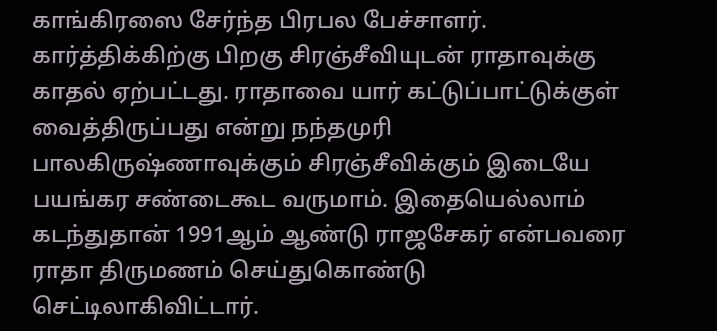காங்கிரஸை சேர்ந்த பிரபல பேச்சாளர். கார்த்திக்கிற்கு பிறகு சிரஞ்சீவியுடன் ராதாவுக்கு காதல் ஏற்பட்டது. ராதாவை யார் கட்டுப்பாட்டுக்குள் வைத்திருப்பது என்று நந்தமுரி பாலகிருஷ்ணாவுக்கும் சிரஞ்சீவிக்கும் இடையே பயங்கர சண்டைகூட வருமாம். இதையெல்லாம் கடந்துதான் 1991ஆம் ஆண்டு ராஜசேகர் என்பவரை ராதா திருமணம் செய்துகொண்டு செட்டிலாகிவிட்டார்.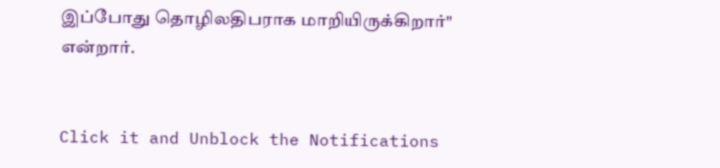இப்போது தொழிலதிபராக மாறியிருக்கிறார்" என்றார்.


Click it and Unblock the Notifications